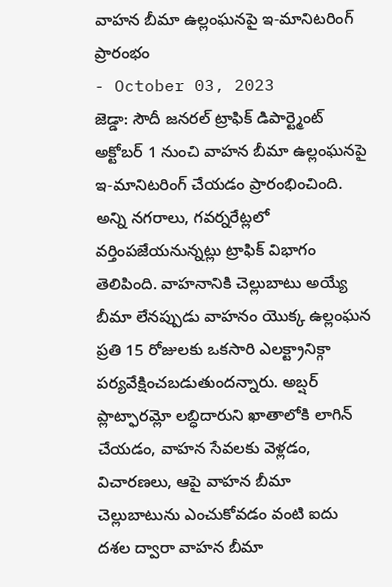వాహన బీమా ఉల్లంఘనపై ఇ-మానిటరింగ్ ప్రారంభం
- October 03, 2023
జెడ్డా: సౌదీ జనరల్ ట్రాఫిక్ డిపార్ట్మెంట్ అక్టోబర్ 1 నుంచి వాహన బీమా ఉల్లంఘనపై ఇ-మానిటరింగ్ చేయడం ప్రారంభించింది. అన్ని నగరాలు, గవర్నరేట్లలో వర్తింపజేయనున్నట్లు ట్రాఫిక్ విభాగం తెలిపింది. వాహనానికి చెల్లుబాటు అయ్యే బీమా లేనప్పుడు వాహనం యొక్క ఉల్లంఘన ప్రతి 15 రోజులకు ఒకసారి ఎలక్ట్రానిక్గా పర్యవేక్షించబడుతుందన్నారు. అబ్షర్ ప్లాట్ఫారమ్లో లబ్ధిదారుని ఖాతాలోకి లాగిన్ చేయడం, వాహన సేవలకు వెళ్లడం, విచారణలు, ఆపై వాహన బీమా చెల్లుబాటును ఎంచుకోవడం వంటి ఐదు దశల ద్వారా వాహన బీమా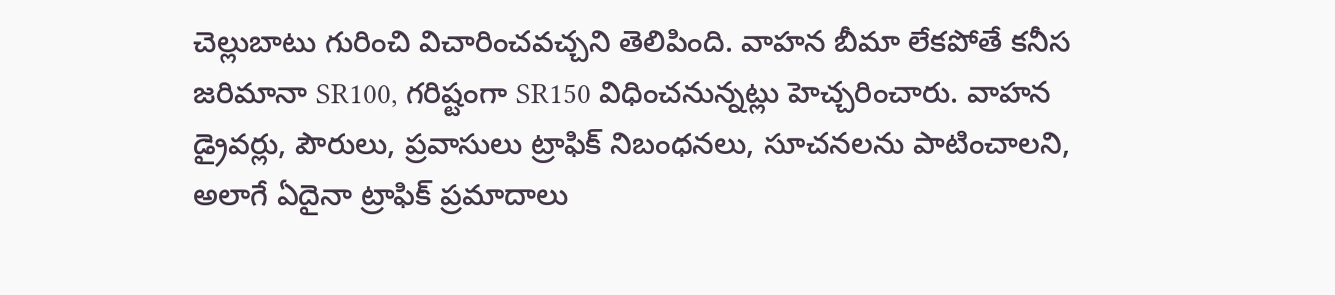చెల్లుబాటు గురించి విచారించవచ్చని తెలిపింది. వాహన బీమా లేకపోతే కనీస జరిమానా SR100, గరిష్టంగా SR150 విధించనున్నట్లు హెచ్చరించారు. వాహన డ్రైవర్లు, పౌరులు, ప్రవాసులు ట్రాఫిక్ నిబంధనలు, సూచనలను పాటించాలని, అలాగే ఏదైనా ట్రాఫిక్ ప్రమాదాలు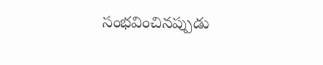సంభవించినప్పుడు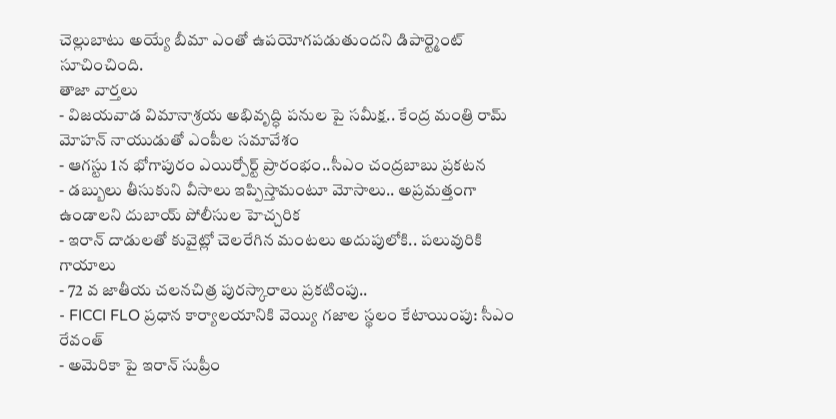చెల్లుబాటు అయ్యే బీమా ఎంతో ఉపయోగపడుతుందని డిపార్ట్మెంట్ సూచించింది.
తాజా వార్తలు
- విజయవాడ విమానాశ్రయ అభివృద్ధి పనుల పై సమీక్ష.. కేంద్ర మంత్రి రామ్ మోహన్ నాయుడుతో ఎంపీల సమావేశం
- ఆగస్టు 1న భోగాపురం ఎయిర్పోర్ట్ ప్రారంభం..సీఎం చంద్రబాబు ప్రకటన
- డబ్బులు తీసుకుని వీసాలు ఇప్పిస్తామంటూ మోసాలు.. అప్రమత్తంగా ఉండాలని దుబాయ్ పోలీసుల హెచ్చరిక
- ఇరాన్ దాడులతో కువైట్లో చెలరేగిన మంటలు అదుపులోకి.. పలువురికి గాయాలు
- 72 వ జాతీయ చలనచిత్ర పురస్కారాలు ప్రకటింపు..
- FICCI FLO ప్రధాన కార్యాలయానికి వెయ్యి గజాల స్థలం కేటాయింపు: సీఎం రేవంత్
- అమెరికా పై ఇరాన్ సుప్రీం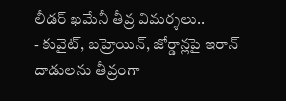లీడర్ ఖమేనీ తీవ్ర విమర్శలు..
- కువైట్, బహ్రెయిన్, జోర్డాన్లపై ఇరాన్ దాడులను తీవ్రంగా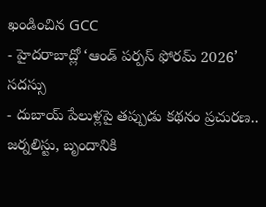ఖండించిన GCC
- హైదరాబాద్లో ‘ఆండ్ పర్పస్ ఫోరమ్ 2026’ సదస్సు
- దుబాయ్ పేలుళ్లపై తప్పుడు కథనం ప్రచురణ.. జర్నలిస్టు, బృందానికి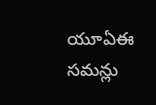యూఏఈ సమన్లు